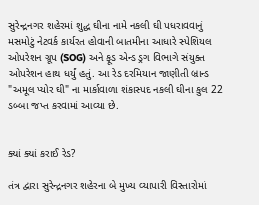સુરેન્દ્રનગર શહેરમાં શુદ્ધ ઘીના નામે નકલી ઘી પધરાવવાનું મસમોટું નેટવર્ક કાર્યરત હોવાની બાતમીના આધારે સ્પેશિયલ ઓપરેશન ગ્રૂપ (SOG) અને ફૂડ એન્ડ ડ્રગ વિભાગે સંયુક્ત ઓપરેશન હાથ ધર્યું હતું. આ રેડ દરમિયાન જાણીતી બ્રાન્ડ "અમૂલ પ્યોર ઘી" ના માર્કાવાળા શંકાસ્પદ નકલી ઘીના કુલ 22 ડબ્બા જપ્ત કરવામાં આવ્યા છે.


ક્યાં ક્યાં કરાઈ રેડ?

તંત્ર દ્વારા સુરેન્દ્રનગર શહેરના બે મુખ્ય વ્યાપારી વિસ્તારોમાં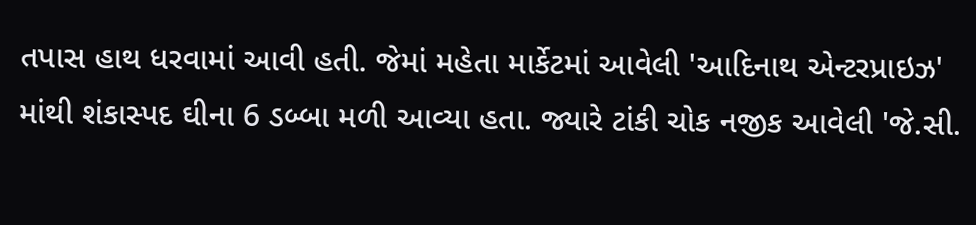તપાસ હાથ ધરવામાં આવી હતી. જેમાં મહેતા માર્કેટમાં આવેલી 'આદિનાથ એન્ટરપ્રાઇઝ' માંથી શંકાસ્પદ ઘીના 6 ડબ્બા મળી આવ્યા હતા. જ્યારે ટાંકી ચોક નજીક આવેલી 'જે.સી.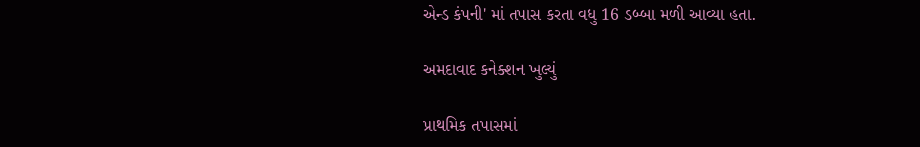એન્ડ કંપની' માં તપાસ કરતા વધુ 16 ડબ્બા મળી આવ્યા હતા.

અમદાવાદ કનેક્શન ખુલ્યું

પ્રાથમિક તપાસમાં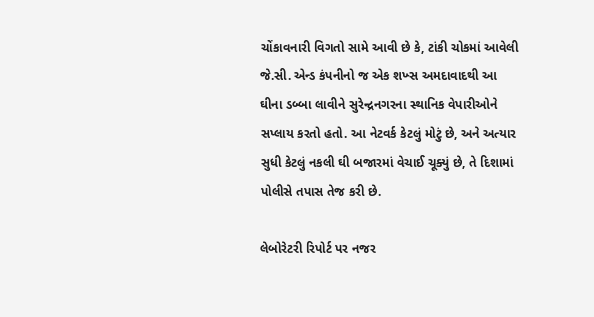ચોંકાવનારી વિગતો સામે આવી છે કે, ટાંકી ચોકમાં આવેલી જે.સી. એન્ડ કંપનીનો જ એક શખ્સ અમદાવાદથી આ ઘીના ડબ્બા લાવીને સુરેન્દ્રનગરના સ્થાનિક વેપારીઓને સપ્લાય કરતો હતો. આ નેટવર્ક કેટલું મોટું છે, અને અત્યાર સુધી કેટલું નકલી ઘી બજારમાં વેચાઈ ચૂક્યું છે, તે દિશામાં પોલીસે તપાસ તેજ કરી છે.

લેબોરેટરી રિપોર્ટ પર નજર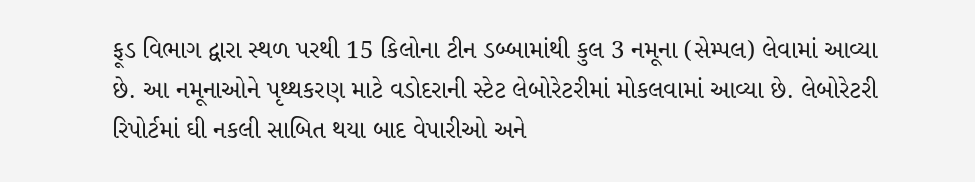ફૂડ વિભાગ દ્વારા સ્થળ પરથી 15 કિલોના ટીન ડબ્બામાંથી કુલ 3 નમૂના (સેમ્પલ) લેવામાં આવ્યા છે. આ નમૂનાઓને પૃથ્થકરણ માટે વડોદરાની સ્ટેટ લેબોરેટરીમાં મોકલવામાં આવ્યા છે. લેબોરેટરી રિપોર્ટમાં ઘી નકલી સાબિત થયા બાદ વેપારીઓ અને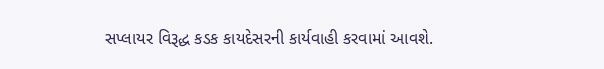સપ્લાયર વિરૂદ્ધ કડક કાયદેસરની કાર્યવાહી કરવામાં આવશે.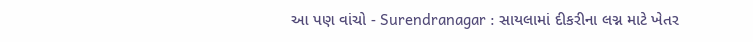આ પણ વાંચો - Surendranagar : સાયલામાં દીકરીના લગ્ન માટે ખેતર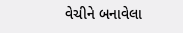વેચીને બનાવેલા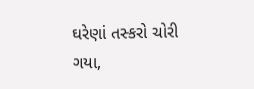ઘરેણાં તસ્કરો ચોરી ગયા,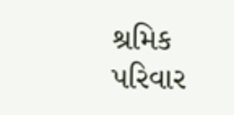શ્રમિક પરિવાર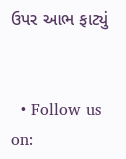ઉપર આભ ફાટ્યું


  • Follow us on: